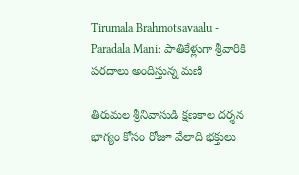Tirumala Brahmotsavaalu - Paradala Mani: పాతికేళ్లుగా శ్రీవారికి పరదాలు అందిస్తున్న మణి

తిరుమల శ్రీనివాసుడి క్షణకాల దర్శన భాగ్యం కోసం రోజూ వేలాది భక్తులు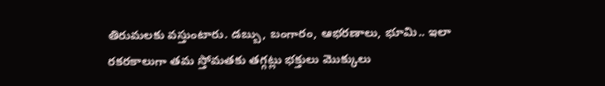తిరుమలకు వస్తుంటారు. డబ్బు, బంగారం, ఆభరణాలు, భూమి.. ఇలా రకరకాలుగా తమ స్తోమతకు తగ్గట్లు భక్తులు మొక్కులు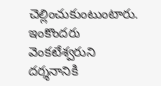చెల్లించుకుంటుంటారు. ఇంకొందరు వెంకటేశ్వరుని దర్శనానికి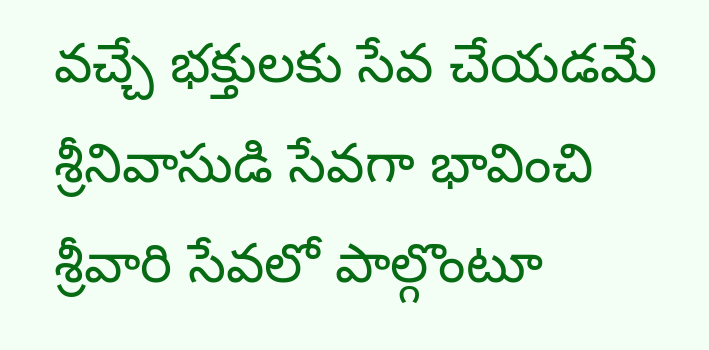వచ్చే భక్తులకు సేవ చేయడమే శ్రీనివాసుడి సేవగా భావించి శ్రీవారి సేవలో పాల్గొంటూ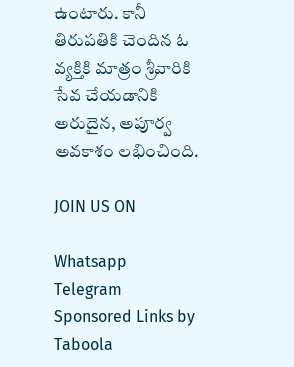ఉంటారు. కానీ తిరుపతికి చెందిన ఓ వ్యక్తికి మాత్రం శ్రీవారికి సేవ చేయడానికి అరుదైన, అపూర్వ అవకాశం లభించింది.

JOIN US ON

Whatsapp
Telegram
Sponsored Links by Taboola